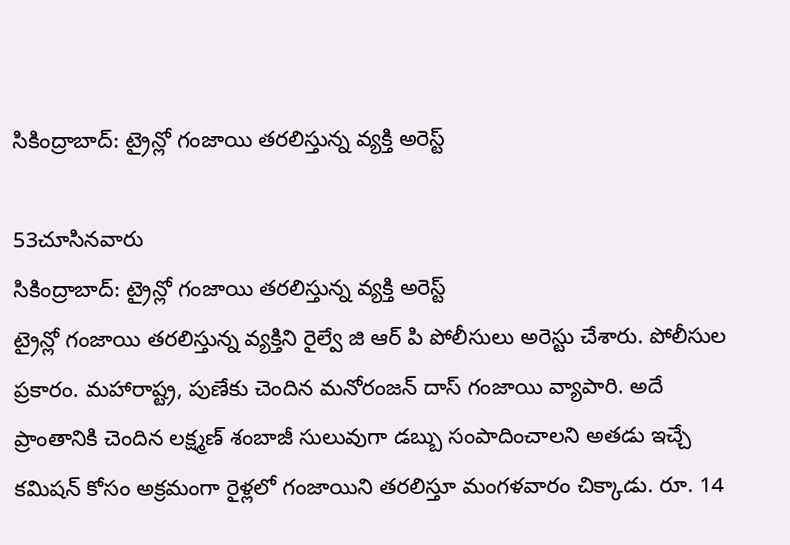సికింద్రాబాద్: ట్రైన్లో గంజాయి తరలిస్తున్న వ్యక్తి అరెస్ట్

53చూసినవారు
సికింద్రాబాద్: ట్రైన్లో గంజాయి తరలిస్తున్న వ్యక్తి అరెస్ట్
ట్రైన్లో గంజాయి తరలిస్తున్న వ్యక్తిని రైల్వే జి ఆర్ పి పోలీసులు అరెస్టు చేశారు. పోలీసుల ప్రకారం. మహారాష్ట్ర, పుణేకు చెందిన మనోరంజన్ దాస్ గంజాయి వ్యాపారి. అదే ప్రాంతానికి చెందిన లక్ష్మణ్ శంబాజీ సులువుగా డబ్బు సంపాదించాలని అతడు ఇచ్చే కమిషన్ కోసం అక్రమంగా రైళ్లలో గంజాయిని తరలిస్తూ మంగళవారం చిక్కాడు. రూ. 14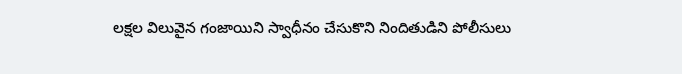లక్షల విలువైన గంజాయిని స్వాధీనం చేసుకొని నిందితుడిని పోలీసులు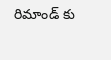రిమాండ్ కు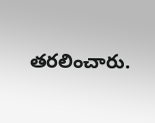తరలించారు.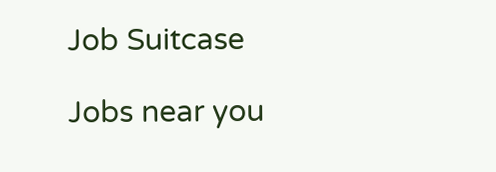Job Suitcase

Jobs near you